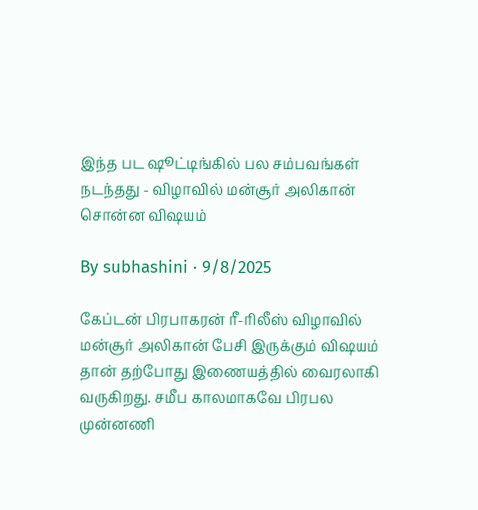இந்த பட ஷூட்டிங்கில் பல சம்பவங்கள் நடந்தது - விழாவில் மன்சூர் அலிகான் சொன்ன விஷயம்

By subhashini · 9/8/2025

கேப்டன் பிரபாகரன் ரீ-ரிலீஸ் விழாவில் மன்சூர் அலிகான் பேசி இருக்கும் விஷயம் தான் தற்போது இணையத்தில் வைரலாகி வருகிறது. சமீப காலமாகவே பிரபல முன்னணி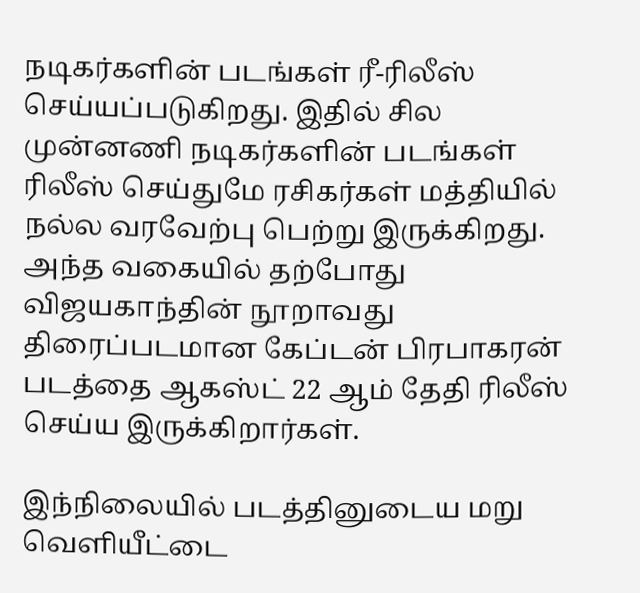நடிகர்களின் படங்கள் ரீ-ரிலீஸ் செய்யப்படுகிறது. இதில் சில முன்னணி நடிகர்களின் படங்கள் ரிலீஸ் செய்துமே ரசிகர்கள் மத்தியில் நல்ல வரவேற்பு பெற்று இருக்கிறது. அந்த வகையில் தற்போது விஜயகாந்தின் நூறாவது திரைப்படமான கேப்டன் பிரபாகரன் படத்தை ஆகஸ்ட் 22 ஆம் தேதி ரிலீஸ் செய்ய இருக்கிறார்கள்.

இந்நிலையில் படத்தினுடைய மறு வெளியீட்டை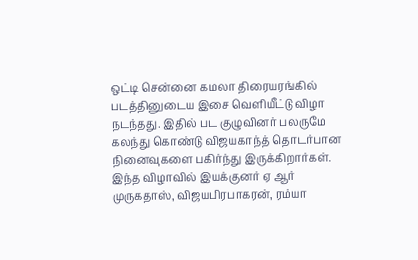ஒட்டி சென்னை கமலா திரையரங்கில் படத்தினுடைய இசை வெளியீட்டு விழா நடந்தது. இதில் பட குழுவினர் பலருமே கலந்து கொண்டு விஜயகாந்த் தொடர்பான நினைவுகளை பகிர்ந்து இருக்கிறார்கள். இந்த விழாவில் இயக்குனர் ஏ ஆர் முருகதாஸ், விஜயபிரபாகரன், ரம்யா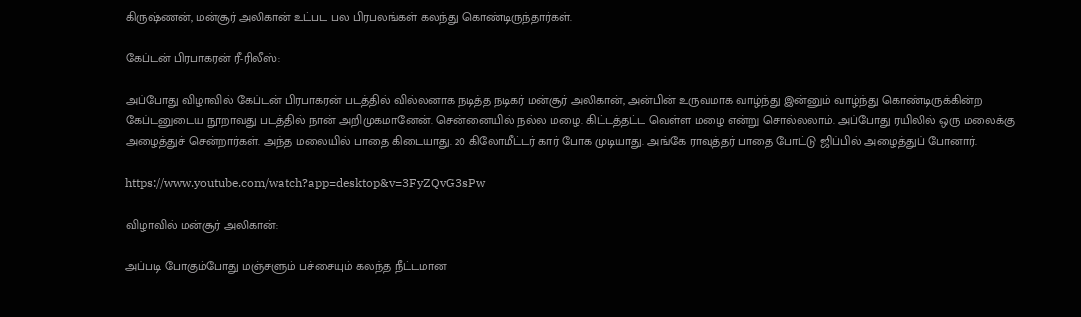கிருஷ்ணன், மன்சூர் அலிகான் உட்பட பல பிரபலங்கள் கலந்து கொண்டிருந்தார்கள்.

கேப்டன் பிரபாகரன் ரீ-ரிலீஸ்:

அப்போது விழாவில் கேப்டன் பிரபாகரன் படத்தில் வில்லனாக நடித்த நடிகர் மன்சூர் அலிகான், அன்பின் உருவமாக வாழ்ந்து இன்னும் வாழ்ந்து கொண்டிருக்கின்ற கேப்டனுடைய நூறாவது படத்தில் நான் அறிமுகமானேன். சென்னையில் நல்ல மழை. கிட்டத்தட்ட வெள்ள மழை என்று சொல்லலாம். அப்போது ரயிலில் ஒரு மலைக்கு அழைத்துச் சென்றார்கள். அந்த மலையில் பாதை கிடையாது. 20 கிலோமீட்டர் கார் போக முடியாது. அங்கே ராவுத்தர் பாதை போட்டு ஜிப்பில் அழைத்துப் போனார்.

https://www.youtube.com/watch?app=desktop&v=3FyZQvG3sPw

விழாவில் மன்சூர் அலிகான்:

அப்படி போகும்போது மஞ்சளும் பச்சையும் கலந்த நீட்டமான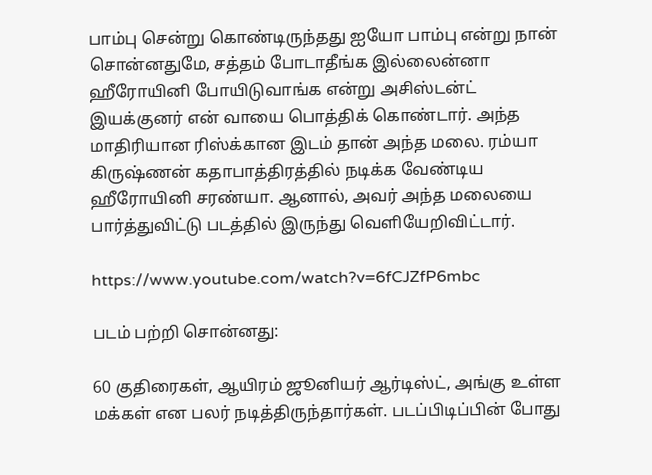பாம்பு சென்று கொண்டிருந்தது ஐயோ பாம்பு என்று நான் சொன்னதுமே, சத்தம் போடாதீங்க இல்லைன்னா ஹீரோயினி போயிடுவாங்க என்று அசிஸ்டன்ட் இயக்குனர் என் வாயை பொத்திக் கொண்டார். அந்த மாதிரியான ரிஸ்க்கான இடம் தான் அந்த மலை. ரம்யா கிருஷ்ணன் கதாபாத்திரத்தில் நடிக்க வேண்டிய ஹீரோயினி சரண்யா. ஆனால், அவர் அந்த மலையை பார்த்துவிட்டு படத்தில் இருந்து வெளியேறிவிட்டார்.

https://www.youtube.com/watch?v=6fCJZfP6mbc

படம் பற்றி சொன்னது:

60 குதிரைகள், ஆயிரம் ஜூனியர் ஆர்டிஸ்ட், அங்கு உள்ள மக்கள் என பலர் நடித்திருந்தார்கள். படப்பிடிப்பின் போது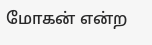மோகன் என்ற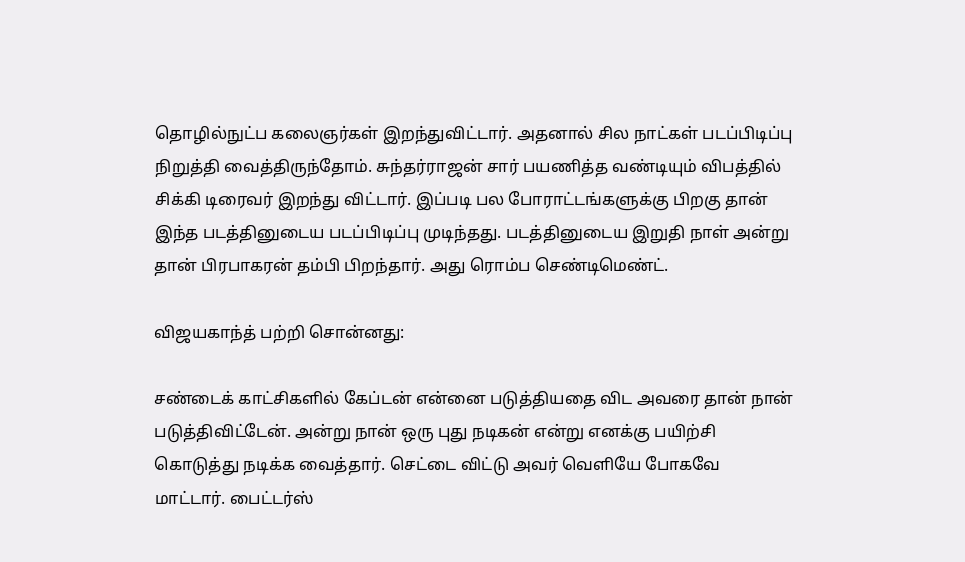தொழில்நுட்ப கலைஞர்கள் இறந்துவிட்டார். அதனால் சில நாட்கள் படப்பிடிப்பு நிறுத்தி வைத்திருந்தோம். சுந்தர்ராஜன் சார் பயணித்த வண்டியும் விபத்தில் சிக்கி டிரைவர் இறந்து விட்டார். இப்படி பல போராட்டங்களுக்கு பிறகு தான் இந்த படத்தினுடைய படப்பிடிப்பு முடிந்தது. படத்தினுடைய இறுதி நாள் அன்று தான் பிரபாகரன் தம்பி பிறந்தார். அது ரொம்ப செண்டிமெண்ட்.

விஜயகாந்த் பற்றி சொன்னது:

சண்டைக் காட்சிகளில் கேப்டன் என்னை படுத்தியதை விட அவரை தான் நான் படுத்திவிட்டேன். அன்று நான் ஒரு புது நடிகன் என்று எனக்கு பயிற்சி கொடுத்து நடிக்க வைத்தார். செட்டை விட்டு அவர் வெளியே போகவே மாட்டார். பைட்டர்ஸ்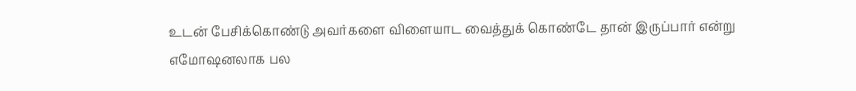உடன் பேசிக்கொண்டு அவர்களை விளையாட வைத்துக் கொண்டே தான் இருப்பார் என்று எமோஷனலாக பல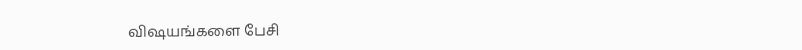விஷயங்களை பேசி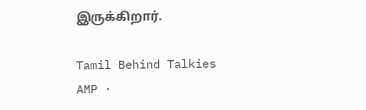இருக்கிறார்.

Tamil Behind Talkies AMP ·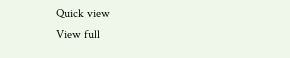Quick view
View full